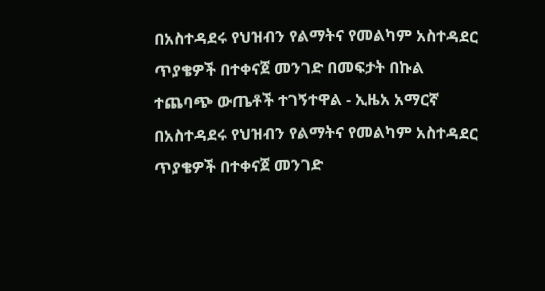በአስተዳደሩ የህዝብን የልማትና የመልካም አስተዳደር ጥያቄዎች በተቀናጀ መንገድ በመፍታት በኩል ተጨባጭ ውጤቶች ተገኝተዋል - ኢዜአ አማርኛ
በአስተዳደሩ የህዝብን የልማትና የመልካም አስተዳደር ጥያቄዎች በተቀናጀ መንገድ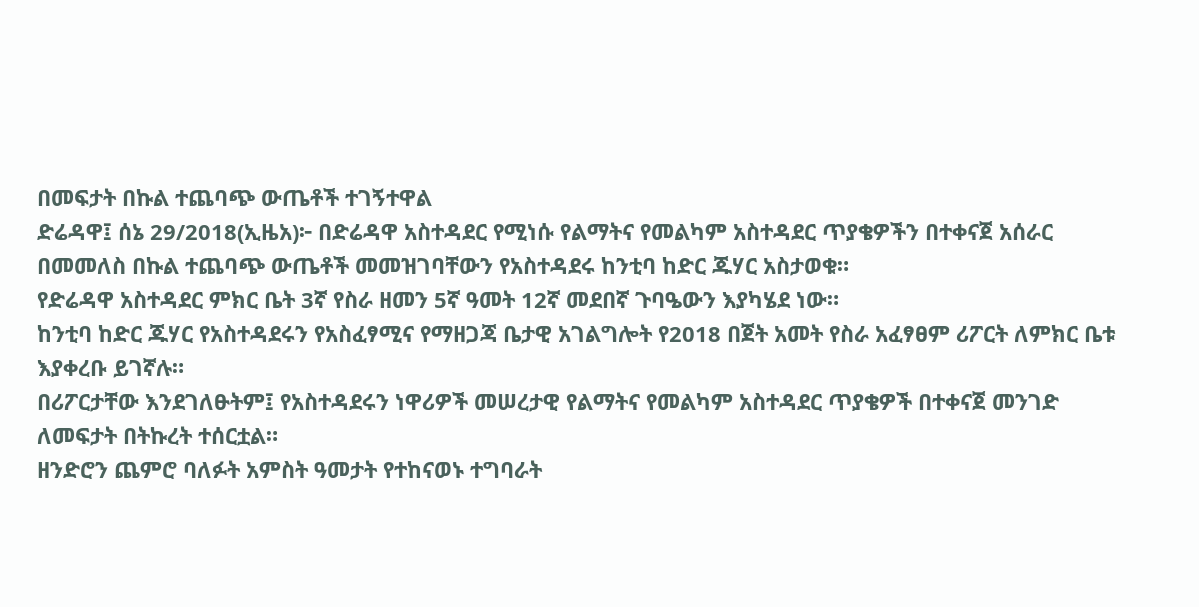በመፍታት በኩል ተጨባጭ ውጤቶች ተገኝተዋል
ድሬዳዋ፤ ሰኔ 29/2018(ኢዜአ)፦ በድሬዳዋ አስተዳደር የሚነሱ የልማትና የመልካም አስተዳደር ጥያቄዎችን በተቀናጀ አሰራር በመመለስ በኩል ተጨባጭ ውጤቶች መመዝገባቸውን የአስተዳደሩ ከንቲባ ከድር ጁሃር አስታወቁ።
የድሬዳዋ አስተዳደር ምክር ቤት 3ኛ የስራ ዘመን 5ኛ ዓመት 12ኛ መደበኛ ጉባዔውን እያካሄደ ነው።
ከንቲባ ከድር ጁሃር የአስተዳደሩን የአስፈፃሚና የማዘጋጃ ቤታዊ አገልግሎት የ2018 በጀት አመት የስራ አፈፃፀም ሪፖርት ለምክር ቤቱ እያቀረቡ ይገኛሉ።
በሪፖርታቸው እንደገለፁትም፤ የአስተዳደሩን ነዋሪዎች መሠረታዊ የልማትና የመልካም አስተዳደር ጥያቄዎች በተቀናጀ መንገድ ለመፍታት በትኩረት ተሰርቷል።
ዘንድሮን ጨምሮ ባለፉት አምስት ዓመታት የተከናወኑ ተግባራት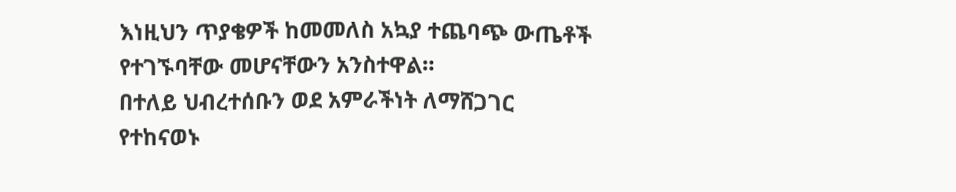እነዚህን ጥያቄዎች ከመመለስ አኳያ ተጨባጭ ውጤቶች የተገኙባቸው መሆናቸውን አንስተዋል።
በተለይ ህብረተሰቡን ወደ አምራችነት ለማሸጋገር የተከናወኑ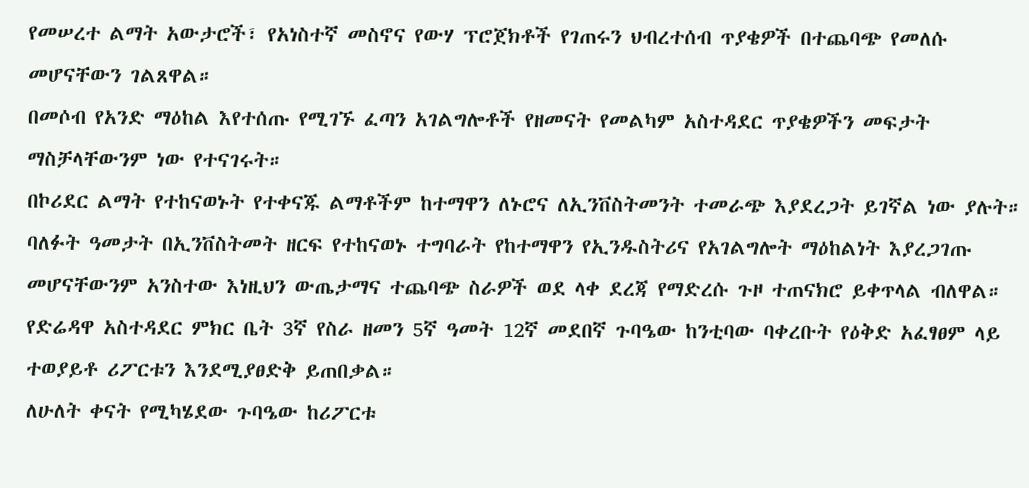የመሠረተ ልማት አውታሮች፣ የአነስተኛ መስኖና የውሃ ፕሮጀክቶች የገጠሩን ህብረተሰብ ጥያቄዎች በተጨባጭ የመለሱ መሆናቸውን ገልጸዋል።
በመሶብ የአንድ ማዕከል እየተሰጡ የሚገኙ ፈጣን አገልግሎቶች የዘመናት የመልካም አስተዳደር ጥያቄዎችን መፍታት ማስቻላቸውንም ነው የተናገሩት።
በኮሪደር ልማት የተከናወኑት የተቀናጁ ልማቶችም ከተማዋን ለኑሮና ለኢንቨስትመንት ተመራጭ እያደረጋት ይገኛል ነው ያሉት።
ባለፉት ዓመታት በኢንቨስትመት ዘርፍ የተከናወኑ ተግባራት የከተማዋን የኢንዱስትሪና የአገልግሎት ማዕከልነት እያረጋገጡ መሆናቸውንም አንስተው እነዚህን ውጤታማና ተጨባጭ ስራዎች ወደ ላቀ ደረጃ የማድረሱ ጉዞ ተጠናክሮ ይቀጥላል ብለዋል።
የድሬዳዋ አስተዳደር ምክር ቤት 3ኛ የስራ ዘመን 5ኛ ዓመት 12ኛ መደበኛ ጉባዔው ከንቲባው ባቀረቡት የዕቅድ አፈፃፀም ላይ ተወያይቶ ሪፖርቱን እንደሚያፀድቅ ይጠበቃል።
ለሁለት ቀናት የሚካሄደው ጉባዔው ከሪፖርቱ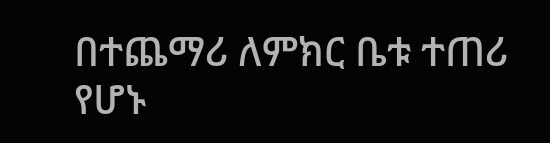በተጨማሪ ለምክር ቤቱ ተጠሪ የሆኑ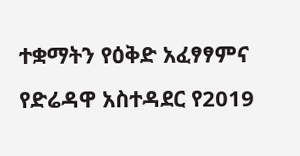ተቋማትን የዕቅድ አፈፃፃምና የድሬዳዋ አስተዳደር የ2019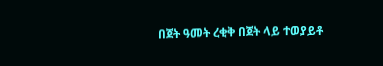በጀት ዓመት ረቂቅ በጀት ላይ ተወያይቶ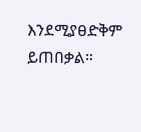እንደሚያፀድቅም ይጠበቃል።